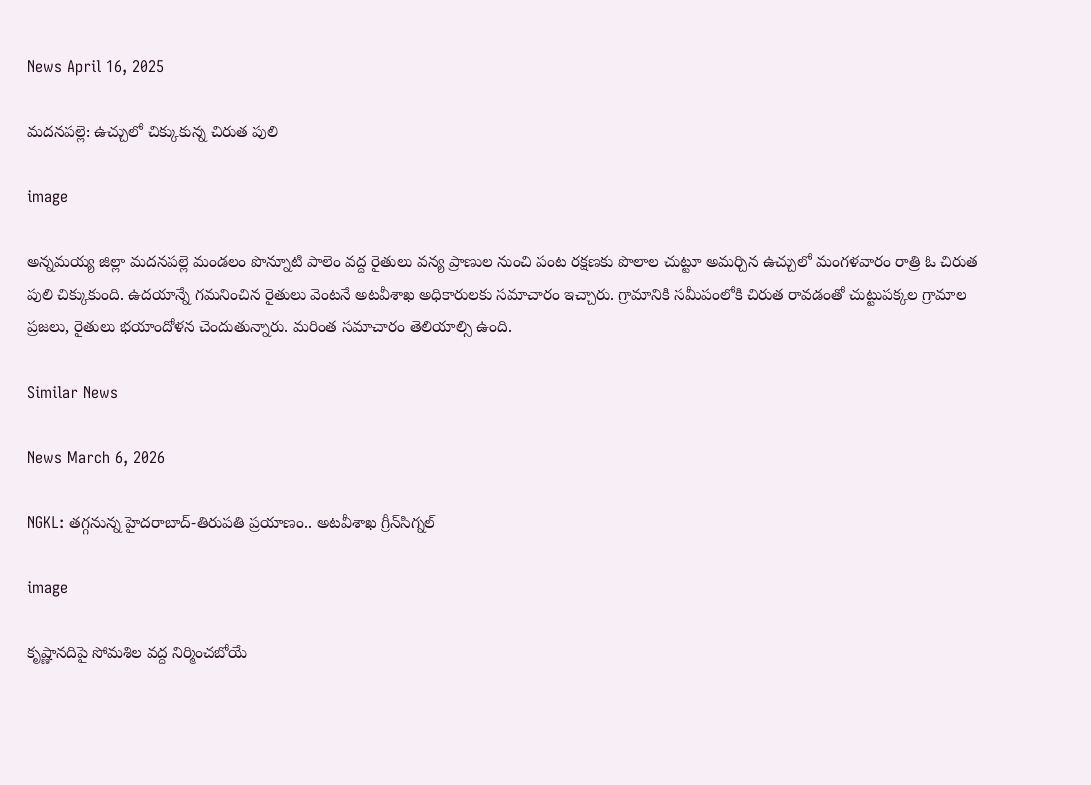News April 16, 2025

మదనపల్లె: ఉచ్చులో చిక్కుకున్న చిరుత పులి

image

అన్నమయ్య జిల్లా మదనపల్లె మండలం పొన్నూటి పాలెం వద్ద రైతులు వన్య ప్రాణుల నుంచి పంట రక్షణకు పొలాల చుట్టూ అమర్చిన ఉచ్చులో మంగళవారం రాత్రి ఓ చిరుత పులి చిక్కుకుంది. ఉదయాన్నే గమనించిన రైతులు వెంటనే అటవీశాఖ అధికారులకు సమాచారం ఇచ్చారు. గ్రామానికి సమీపంలోకి చిరుత రావడంతో చుట్టుపక్కల గ్రామాల ప్రజలు, రైతులు భయాందోళన చెందుతున్నారు. మరింత సమాచారం తెలియాల్సి ఉంది.

Similar News

News March 6, 2026

NGKL: తగ్గనున్న హైదరాబాద్-తిరుపతి ప్రయాణం.. అటవీశాఖ గ్రీన్‌సిగ్నల్

image

కృష్ణానదిపై సోమశిల వద్ద నిర్మించబోయే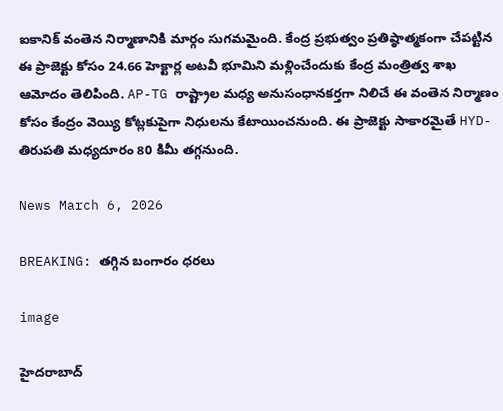ఐకానిక్ వంతెన నిర్మాణానికి మార్గం సుగమమైంది. కేంద్ర ప్రభుత్వం ప్రతిష్ఠాత్మకంగా చేపట్టిన ఈ ప్రాజెక్టు కోసం 24.66 హెక్టార్ల అటవీ భూమిని మళ్లించేందుకు కేంద్ర మంత్రిత్వ శాఖ ఆమోదం తెలిపింది. AP-TG రాష్ట్రాల మధ్య అనుసంధానకర్తగా నిలిచే ఈ వంతెన నిర్మాణం కోసం కేంద్రం వెయ్యి కోట్లకుపైగా నిధులను కేటాయించనుంది. ఈ ప్రాజెక్టు సాకారమైతే HYD-తిరుపతి మధ్యదూరం 80 కిమీ తగ్గనుంది.

News March 6, 2026

BREAKING: తగ్గిన బంగారం ధరలు

image

హైదరాబాద్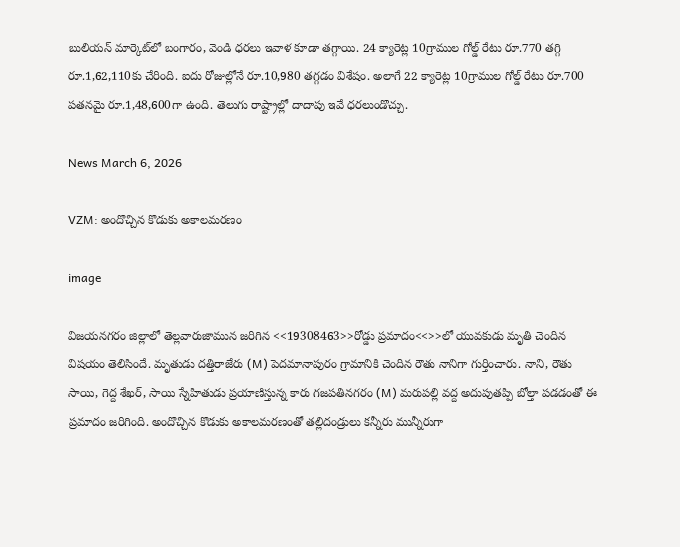బులియన్ మార్కెట్‌లో బంగారం, వెండి ధరలు ఇవాళ కూడా తగ్గాయి. 24 క్యారెట్ల 10గ్రాముల గోల్డ్ రేటు రూ.770 తగ్గి రూ.1,62,110కు చేరింది. ఐదు రోజుల్లోనే రూ.10,980 తగ్గడం విశేషం. అలాగే 22 క్యారెట్ల 10గ్రాముల గోల్డ్ రేటు రూ.700 పతనమై రూ.1,48,600గా ఉంది. తెలుగు రాష్ట్రాల్లో దాదాపు ఇవే ధరలుండొచ్చు.

News March 6, 2026

VZM: అందొచ్చిన కొడుకు అకాలమరణం

image

విజయనగరం జిల్లాలో తెల్లవారుజామున జరిగిన <<19308463>>రోడ్డు ప్రమాదం<<>>లో యువకుడు మృతి చెందిన విషయం తెలిసిందే. మృతుడు దత్తిరాజేరు (M) పెదమానాపురం గ్రామానికి చెందిన రౌతు నానిగా గుర్తించారు. నాని, రౌతు సాయి, గెద్ద శేఖర్, సాయి స్నేహితుడు ప్రయాణిస్తున్న కారు గజపతినగరం (M) మరుపల్లి వద్ద అదుపుతప్పి బోల్తా పడడంతో ఈ ప్రమాదం జరిగింది. అందొచ్చిన కొడుకు అకాలమరణంతో తల్లిదండ్రులు కన్నీరు మున్నీరుగా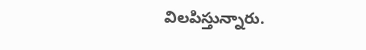విలపిస్తున్నారు.